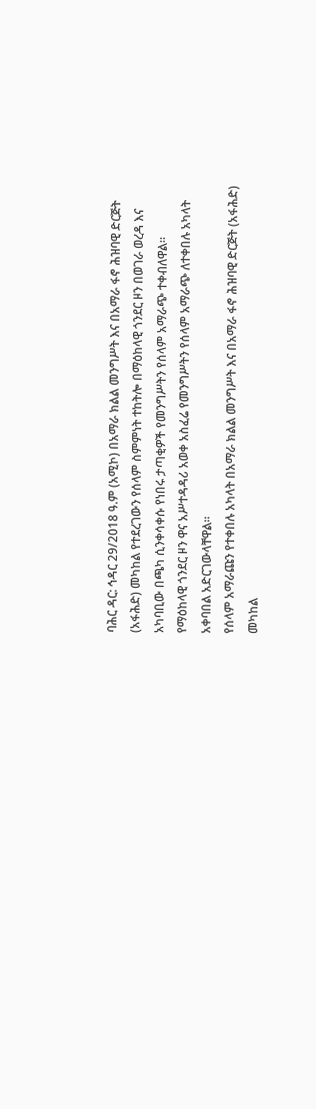ባሕር ዳር: ኅዳር 29/2018 ዓ.ም (አሚኮ) በአማራ ክልል መንግሥት እና በአማራ ፋኖ ሕዝባዊ ድርጅት (አፋሕድ) መካከል የተደረገውን የሰላም ስምምነት ተከትሎ በማዕከላዊ ጎንደር ዞን በወገራ ወረዳ እና አካባቢው በጫካ ሲንቀሳቀሱ የነበሩ ታጣቂዎች የመንግሥትን የሰላም አማራጭ ተቀብለዋል።
የማዕከላዊ ጎንደር ዞን ዋና አሥተዳዳሪ አወቀ አስፈሬ የመንግሥትን የሰላም አማራጭ ለተቀበሉ አካላት አቀባበል አድርገውላቸዋል።
የሰላም አማራጩን የተቀበሉ አካላት በአማራ ክልል መንግሥት እና በአማራ ፋኖ ሕዝባዊ ድርጅት (አፋሕድ) መካከል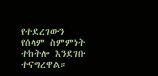የተደረገውን የሰላም ስምምነት ተከትሎ እንደገቡ ተናግረዋል።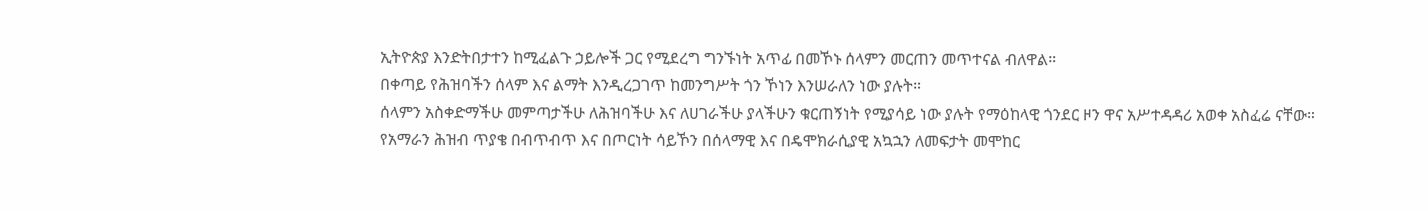ኢትዮጵያ እንድትበታተን ከሚፈልጉ ኃይሎች ጋር የሚደረግ ግንኙነት አጥፊ በመኾኑ ሰላምን መርጠን መጥተናል ብለዋል።
በቀጣይ የሕዝባችን ሰላም እና ልማት እንዲረጋገጥ ከመንግሥት ጎን ኾነን እንሠራለን ነው ያሉት።
ሰላምን አስቀድማችሁ መምጣታችሁ ለሕዝባችሁ እና ለሀገራችሁ ያላችሁን ቁርጠኝነት የሚያሳይ ነው ያሉት የማዕከላዊ ጎንደር ዞን ዋና አሥተዳዳሪ አወቀ አስፈሬ ናቸው።
የአማራን ሕዝብ ጥያቄ በብጥብጥ እና በጦርነት ሳይኾን በሰላማዊ እና በዴሞክራሲያዊ አኳኋን ለመፍታት መሞከር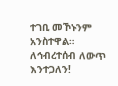ተገቢ መኾኑንም አንስተዋል።
ለኅብረተሰብ ለውጥ እንተጋለን!